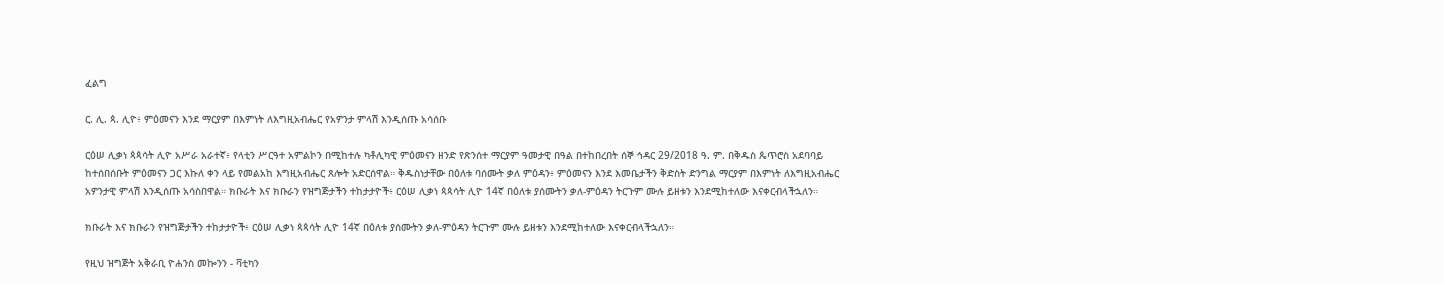ፈልግ

ር. ሊ. ጳ. ሊዮ፥ ምዕመናን እንደ ማርያም በእምነት ለእግዚአብሔር የአዎንታ ምላሽ እንዲሰጡ አሳሰቡ

ርዕሠ ሊቃነ ጳጳሳት ሊዮ አሥራ አራተኛ፥ የላቲን ሥርዓተ አምልኮን በሚከተሉ ካቶሊካዊ ምዕመናን ዘንድ የጽንሰተ ማርያም ዓመታዊ በዓል በተከበረበት ሰኞ ኅዳር 29/2018 ዓ. ም. በቅዱስ ጴጥሮስ አደባባይ ከተሰበሰቡት ምዕመናን ጋር እኩለ ቀን ላይ የመልአከ እግዚአብሔር ጸሎት አድርሰዋል። ቅዱስነታቸው በዕለቱ ባሰሙት ቃለ ምዕዳን፥ ምዕመናን እንደ እመቤታችን ቅድስት ድንግል ማርያም በእምነት ለእግዚአብሔር አዎንታዊ ምላሽ እንዲሰጡ አሳስበዋል። ክቡራት እና ክቡራን የዝግጅታችን ተከታታዮች፥ ርዕሠ ሊቃነ ጳጳሳት ሊዮ 14ኛ በዕለቱ ያሰሙትን ቃለ-ምዕዳን ትርጉም ሙሉ ይዘቱን እንደሚከተለው እናቀርብላችኋለን።

ክቡራት እና ክቡራን የዝግጅታችን ተከታታዮች፥ ርዕሠ ሊቃነ ጳጳሳት ሊዮ 14ኛ በዕለቱ ያሰሙትን ቃለ-ምዕዳን ትርጉም ሙሉ ይዘቱን እንደሚከተለው እናቀርብላችኋለን።

የዚህ ዝግጅት አቅራቢ ዮሐንስ መኰንን - ቫቲካን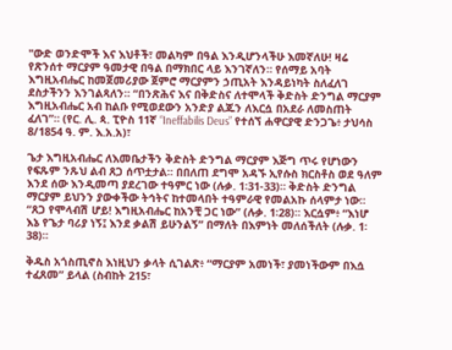"ውድ ወንድሞች እና እህቶች፣ መልካም በዓል እንዲሆንላችሁ እመኛለሁ! ዛሬ የጽንሰተ ማርያም ዓመታዊ በዓል በማክበር ላይ እንገኛለን። የሰማይ አባት እግዚአብሔር ከመጀመሪያው ጀምሮ ማርያምን ኃጢአት እንዳይነካት ስለፈለገ ደስታችንን እንገልጻለን። “በንጽሕና እና በቅድስና ለተሞላች ቅድስት ድንግል ማርያም እግዚአብሔር አብ ከልቡ የሚወደውን አንድያ ልጁን ለእርሷ በአደራ ለመስጠት ፈለገ”። (የር. ሊ. ጳ. ፒዮስ 11ኛ “Ineffabilis Deus” የተሰኘ ሐዋርያዊ ድንጋጌ፥ ታህሳስ 8/1854 ዓ. ም. እ.አ.አ)፣

ጌታ እግዚአብሔር ለእመቤታችን ቅድስት ድንግል ማርያም እጅግ ጥሩ የሆነውን የፍጹም ንጹህ ልብ ጸጋ ሰጥቷታል። በበለጠ ደግሞ አዳኙ ኢየሱስ ክርስቶስ ወደ ዓለም እንደ ሰው እንዲመጣ ያደረገው ተዓምር ነው (ሉቃ. 1፡31-33)። ቅድስት ድንግል ማርያም ይህንን ያውቀችው ትኅትና ከተመላበት ተዓምራዊ የመልአኩ ሰላምታ ነው። “ጸጋ የሞላብሽ ሆይ! እግዚአብሔር ከአንቺ ጋር ነው” (ሉቃ. 1፡28)። እርሷም፥ “እነሆ እኔ የጌታ ባሪያ ነኝ፤ እንደ ቃልሽ ይሁንልኝ” በማለት በእምነት መለሰችለት (ሉቃ. 1፡38)።

ቅዱስ አጎስጢኖስ እነዚህን ቃላት ሲገልጽ፥ “ማርያም አመነች፣ ያመነችውም በእሷ ተፈጸመ” ይላል (ስብከት 215፣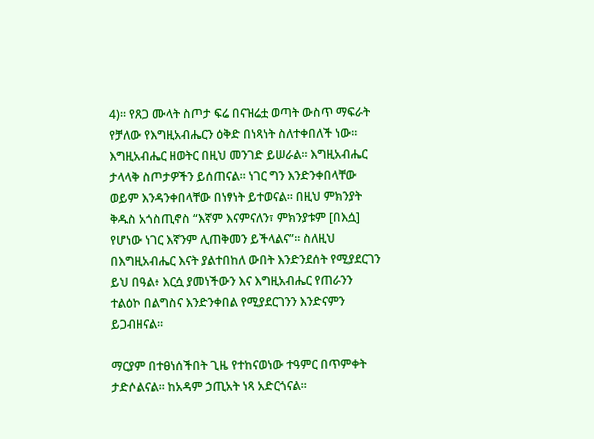4)። የጸጋ ሙላት ስጦታ ፍሬ በናዝሬቷ ወጣት ውስጥ ማፍራት የቻለው የእግዚአብሔርን ዕቅድ በነጻነት ስለተቀበለች ነው። እግዚአብሔር ዘወትር በዚህ መንገድ ይሠራል። እግዚአብሔር ታላላቅ ስጦታዎችን ይሰጠናል። ነገር ግን እንድንቀበላቸው ወይም እንዳንቀበላቸው በነፃነት ይተወናል። በዚህ ምክንያት ቅዱስ አጎስጢኖስ “እኛም እናምናለን፣ ምክንያቱም [በእሷ] የሆነው ነገር እኛንም ሊጠቅመን ይችላልና”። ስለዚህ በእግዚአብሔር እናት ያልተበከለ ውበት እንድንደሰት የሚያደርገን ይህ በዓል፥ እርሷ ያመነችውን እና እግዚአብሔር የጠራንን ተልዕኮ በልግስና እንድንቀበል የሚያደርገንን እንድናምን ይጋብዘናል።

ማርያም በተፀነሰችበት ጊዜ የተከናወነው ተዓምር በጥምቀት ታድሶልናል። ከአዳም ኃጢአት ነጻ አድርጎናል።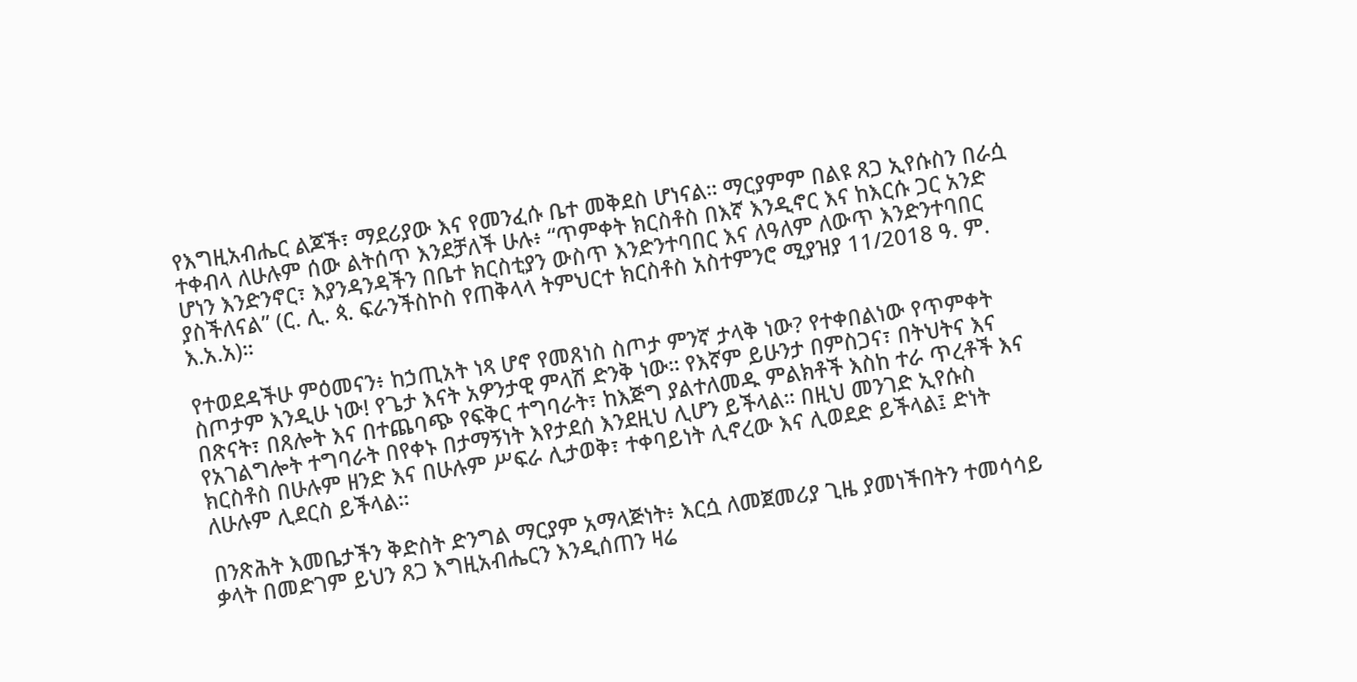የእግዚአብሔር ልጆች፣ ማደሪያው እና የመንፈሱ ቤተ መቅደስ ሆነናል። ማርያምም በልዩ ጸጋ ኢየሱስን በራሷ ተቀብላ ለሁሉም ሰው ልትሰጥ እንደቻለች ሁሉ፥ “ጥምቀት ክርስቶስ በእኛ እንዲኖር እና ከእርሱ ጋር አንድ ሆነን እንድንኖር፣ እያንዳንዳችን በቤተ ክርስቲያን ውስጥ እንድንተባበር እና ለዓለም ለውጥ እንድንተባበር ያስችለናል” (ር. ሊ. ጳ. ፍራንችስኮስ የጠቅላላ ትምህርተ ክርስቶስ አስተምንሮ ሚያዝያ 11/2018 ዓ. ም. እ.አ.አ)።

የተወደዳችሁ ምዕመናን፥ ከኃጢአት ነጻ ሆኖ የመጸነስ ስጦታ ምንኛ ታላቅ ነው? የተቀበልነው የጥምቀት ስጦታም እንዲሁ ነው! የጌታ እናት አዎንታዊ ምላሽ ድንቅ ነው። የእኛም ይሁንታ በምስጋና፣ በትህትና እና በጽናት፣ በጸሎት እና በተጨባጭ የፍቅር ተግባራት፣ ከእጅግ ያልተለመዱ ምልክቶች እስከ ተራ ጥረቶች እና የአገልግሎት ተግባራት በየቀኑ በታማኝነት እየታደሰ እንደዚህ ሊሆን ይችላል። በዚህ መንገድ ኢየሱስ ክርስቶስ በሁሉም ዘንድ እና በሁሉም ሥፍራ ሊታወቅ፣ ተቀባይነት ሊኖረው እና ሊወደድ ይችላል፤ ድነት ለሁሉም ሊደርስ ይችላል።

በንጽሕት እመቤታችን ቅድስት ድንግል ማርያም አማላጅነት፥ እርሷ ለመጀመሪያ ጊዜ ያመነችበትን ተመሳሳይ ቃላት በመድገም ይህን ጸጋ እግዚአብሔርን እንዲሰጠን ዛሬ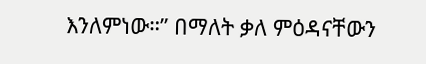እንለምነው።” በማለት ቃለ ምዕዳናቸውን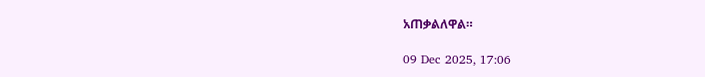አጠቃልለዋል።

09 Dec 2025, 17:06